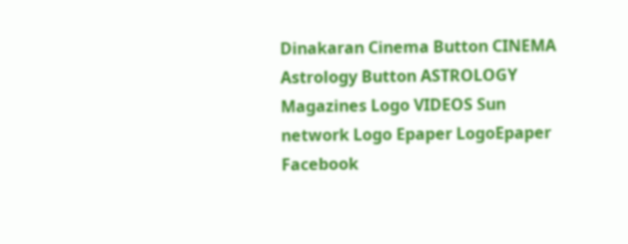Dinakaran Cinema Button CINEMA Astrology Button ASTROLOGY  Magazines Logo VIDEOS Sun network Logo Epaper LogoEpaper Facebook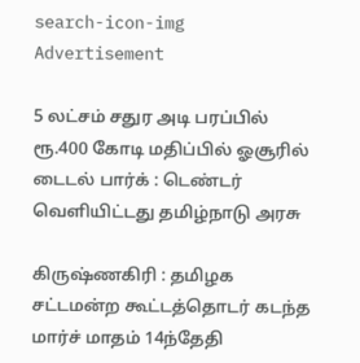search-icon-img
Advertisement

5 லட்சம் சதுர அடி பரப்பில் ரூ.400 கோடி மதிப்பில் ஓசூரில் டைடல் பார்க் : டெண்டர் வெளியிட்டது தமிழ்நாடு அரசு

கிருஷ்ணகிரி : தமிழக சட்டமன்ற கூட்டத்தொடர் கடந்த மார்ச் மாதம் 14ந்தேதி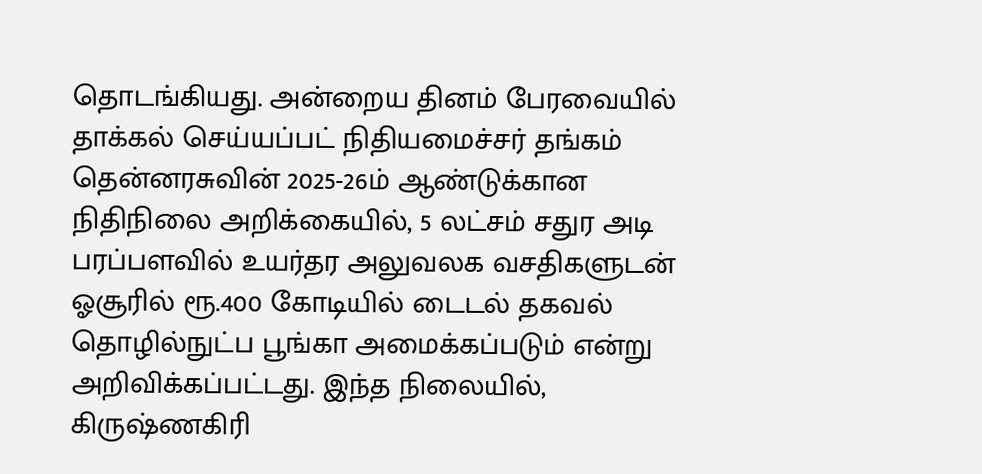தொடங்கியது. அன்றைய தினம் பேரவையில் தாக்கல் செய்யப்பட் நிதியமைச்சர் தங்கம் தென்னரசுவின் 2025-26ம் ஆண்டுக்கான நிதிநிலை அறிக்கையில், 5 லட்சம் சதுர அடி பரப்பளவில் உயர்தர அலுவலக வசதிகளுடன் ஓசூரில் ரூ.400 கோடியில் டைடல் தகவல் தொழில்நுட்ப பூங்கா அமைக்கப்படும் என்று அறிவிக்கப்பட்டது. இந்த நிலையில், கிருஷ்ணகிரி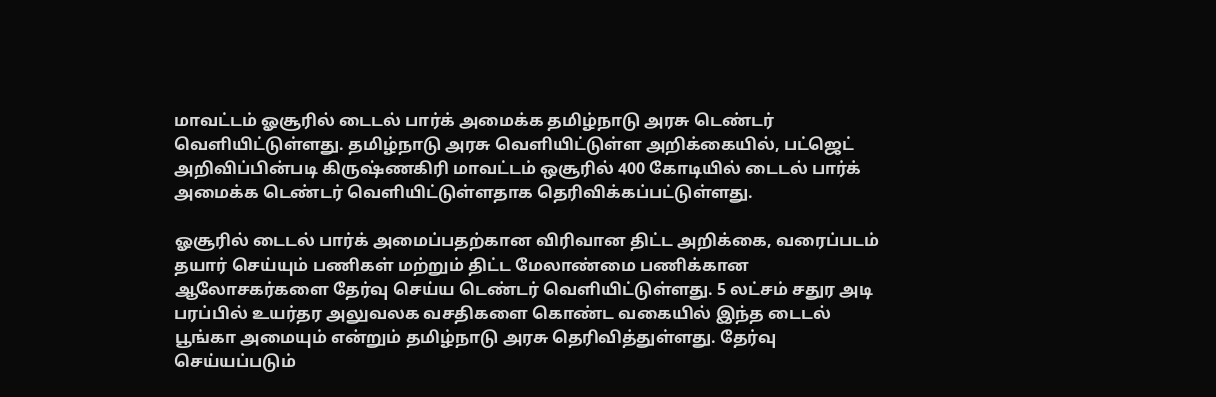மாவட்டம் ஓசூரில் டைடல் பார்க் அமைக்க தமிழ்நாடு அரசு டெண்டர் வெளியிட்டுள்ளது. தமிழ்நாடு அரசு வெளியிட்டுள்ள அறிக்கையில், பட்ஜெட் அறிவிப்பின்படி கிருஷ்ணகிரி மாவட்டம் ஒசூரில் 400 கோடியில் டைடல் பார்க் அமைக்க டெண்டர் வெளியிட்டுள்ளதாக தெரிவிக்கப்பட்டுள்ளது.

ஓசூரில் டைடல் பார்க் அமைப்பதற்கான விரிவான திட்ட அறிக்கை, வரைப்படம் தயார் செய்யும் பணிகள் மற்றும் திட்ட மேலாண்மை பணிக்கான ஆலோசகர்களை தேர்வு செய்ய டெண்டர் வெளியிட்டுள்ளது. 5 லட்சம் சதுர அடி பரப்பில் உயர்தர அலுவலக வசதிகளை கொண்ட வகையில் இந்த டைடல் பூங்கா அமையும் என்றும் தமிழ்நாடு அரசு தெரிவித்துள்ளது. தேர்வு செய்யப்படும்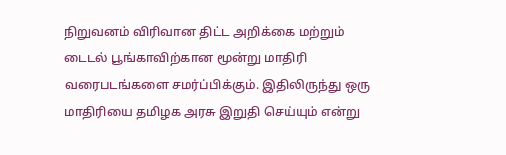நிறுவனம் விரிவான திட்ட அறிக்கை மற்றும் டைடல் பூங்காவிற்கான மூன்று மாதிரி வரைபடங்களை சமர்ப்பிக்கும். இதிலிருந்து ஒரு மாதிரியை தமிழக அரசு இறுதி செய்யும் என்று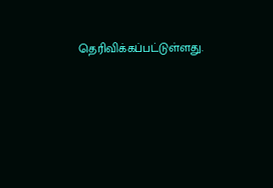தெரிவிக்கப்பட்டுள்ளது.